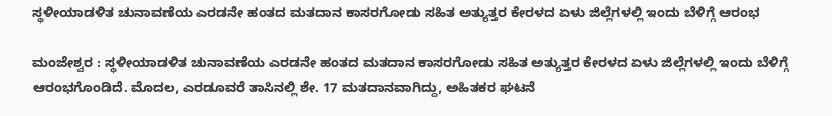ಸ್ಥಳೀಯಾಡಳಿತ ಚುನಾವಣೆಯ ಎರಡನೇ ಹಂತದ ಮತದಾನ ಕಾಸರಗೋಡು ಸಹಿತ ಅತ್ಯುತ್ತರ ಕೇರಳದ ಏಳು ಜಿಲ್ಲೆಗಳಲ್ಲಿ ಇಂದು ಬೆಳಿಗ್ಗೆ ಆರಂಭ

ಮಂಜೇಶ್ವರ : ಸ್ಥಳೀಯಾಡಳಿತ ಚುನಾವಣೆಯ ಎರಡನೇ ಹಂತದ ಮತದಾನ ಕಾಸರಗೋಡು ಸಹಿತ ಅತ್ಯುತ್ತರ ಕೇರಳದ ಏಳು ಜಿಲ್ಲೆಗಳಲ್ಲಿ ಇಂದು ಬೆಳಿಗ್ಗೆ ಆರಂಭಗೊಂಡಿದೆ. ಮೊದಲ, ಎರಡೂವರೆ ತಾಸಿನಲ್ಲಿ ಶೇ. 17 ಮತದಾನವಾಗಿದ್ದು, ಅಹಿತಕರ ಘಟನೆ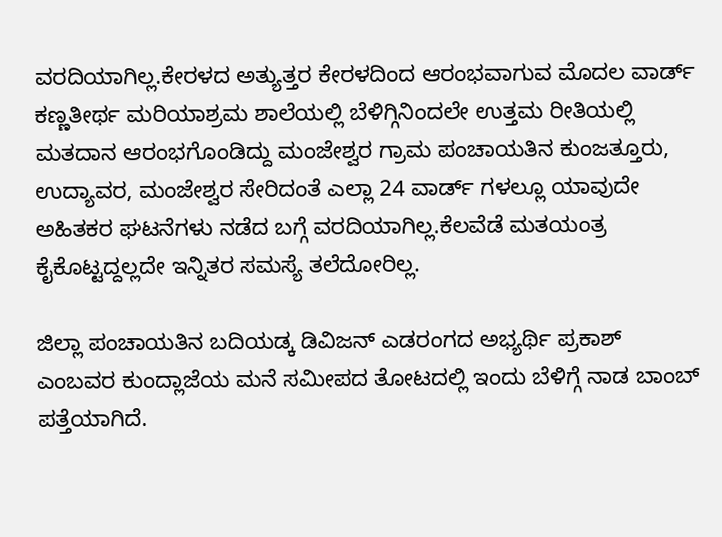ವರದಿಯಾಗಿಲ್ಲ.ಕೇರಳದ ಅತ್ಯುತ್ತರ ಕೇರಳದಿಂದ ಆರಂಭವಾಗುವ ಮೊದಲ ವಾರ್ಡ್ ಕಣ್ಣತೀರ್ಥ ಮರಿಯಾಶ್ರಮ ಶಾಲೆಯಲ್ಲಿ ಬೆಳಿಗ್ಗಿನಿಂದಲೇ ಉತ್ತಮ ರೀತಿಯಲ್ಲಿ ಮತದಾನ ಆರಂಭಗೊಂಡಿದ್ದು ಮಂಜೇಶ್ವರ ಗ್ರಾಮ ಪಂಚಾಯತಿನ ಕುಂಜತ್ತೂರು, ಉದ್ಯಾವರ, ಮಂಜೇಶ್ವರ ಸೇರಿದಂತೆ ಎಲ್ಲಾ 24 ವಾರ್ಡ್ ಗಳಲ್ಲೂ ಯಾವುದೇ ಅಹಿತಕರ ಘಟನೆಗಳು ನಡೆದ ಬಗ್ಗೆ ವರದಿಯಾಗಿಲ್ಲ.ಕೆಲವೆಡೆ ಮತಯಂತ್ರ ಕೈಕೊಟ್ಟದ್ದಲ್ಲದೇ ಇನ್ನಿತರ ಸಮಸ್ಯೆ ತಲೆದೋರಿಲ್ಲ.

ಜಿಲ್ಲಾ ಪಂಚಾಯತಿನ ಬದಿಯಡ್ಕ ಡಿವಿಜನ್ ಎಡರಂಗದ ಅಭ್ಯರ್ಥಿ ಪ್ರಕಾಶ್‌ ಎಂಬವರ ಕುಂದ್ಲಾಜೆಯ ಮನೆ ಸಮೀಪದ ತೋಟದಲ್ಲಿ ಇಂದು ಬೆಳಿಗ್ಗೆ ನಾಡ ಬಾಂಬ್ ಪತ್ತೆಯಾಗಿದೆ.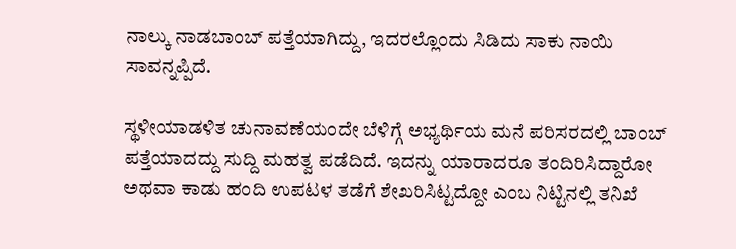ನಾಲ್ಕು ನಾಡಬಾಂಬ್ ಪತ್ತೆಯಾಗಿದ್ದು, ಇದರಲ್ಲೊಂದು ಸಿಡಿದು ಸಾಕು ನಾಯಿ ಸಾವನ್ನಪ್ಪಿದೆ.

ಸ್ಥಳೀಯಾಡಳಿತ ಚುನಾವಣೆಯಂದೇ ಬೆಳಿಗ್ಗೆ ಅಭ್ಯರ್ಥಿಯ ಮನೆ ಪರಿಸರದಲ್ಲಿ ಬಾಂಬ್ ಪತ್ತೆಯಾದದ್ದು ಸುದ್ದಿ ಮಹತ್ವ ಪಡೆದಿದೆ. ಇದನ್ನು ಯಾರಾದರೂ ತಂದಿರಿಸಿದ್ದಾರೋ ಅಥವಾ ಕಾಡು ಹಂದಿ ಉಪಟಳ ತಡೆಗೆ ಶೇಖರಿಸಿಟ್ಟದ್ದೋ ಎಂಬ ನಿಟ್ಟಿನಲ್ಲಿ ತನಿಖೆ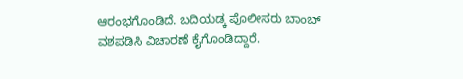ಆರಂಭಗೊಂಡಿದೆ. ಬದಿಯಡ್ಕ ಪೊಲೀಸರು ಬಾಂಬ್ ವಶಪಡಿಸಿ ವಿಚಾರಣೆ ಕೈಗೊಂಡಿದ್ದಾರೆ.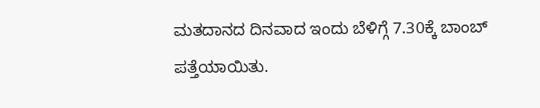ಮತದಾನದ ದಿನವಾದ ಇಂದು ಬೆಳಿಗ್ಗೆ 7.30ಕ್ಕೆ ಬಾಂಬ್ ಪತ್ತೆಯಾಯಿತು.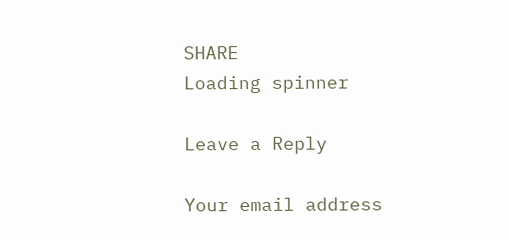SHARE
Loading spinner

Leave a Reply

Your email address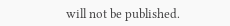will not be published.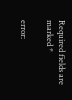Required fields are marked *

error: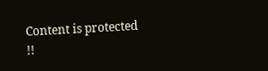Content is protected !!